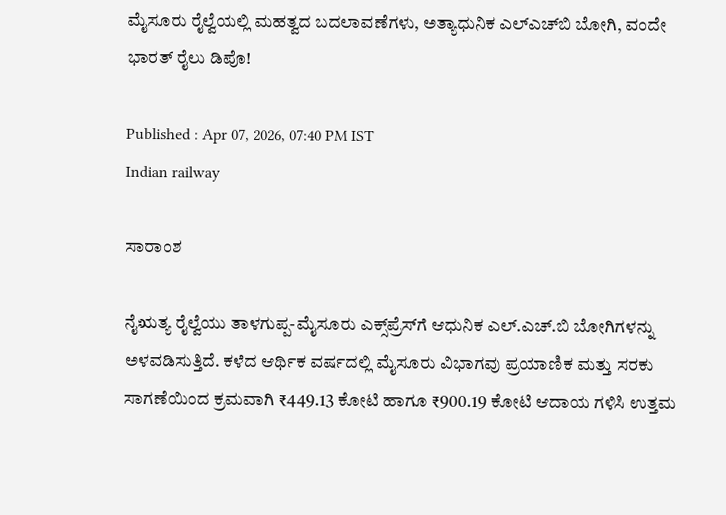ಮೈಸೂರು ರೈಲ್ವೆಯಲ್ಲಿ ಮಹತ್ವದ ಬದಲಾವಣೆಗಳು, ಅತ್ಯಾಧುನಿಕ ಎಲ್‌ಎಚ್‌ಬಿ ಬೋಗಿ, ವಂದೇ ಭಾರತ್ ರೈಲು ಡಿಪೊ!

Published : Apr 07, 2026, 07:40 PM IST
Indian railway

ಸಾರಾಂಶ

ನೈಋತ್ಯ ರೈಲ್ವೆಯು ತಾಳಗುಪ್ಪ-ಮೈಸೂರು ಎಕ್ಸ್‌ಪ್ರೆಸ್‌ಗೆ ಆಧುನಿಕ ಎಲ್.ಎಚ್.ಬಿ ಬೋಗಿಗಳನ್ನು ಅಳವಡಿಸುತ್ತಿದೆ. ಕಳೆದ ಆರ್ಥಿಕ ವರ್ಷದಲ್ಲಿ ಮೈಸೂರು ವಿಭಾಗವು ಪ್ರಯಾಣಿಕ ಮತ್ತು ಸರಕು ಸಾಗಣೆಯಿಂದ ಕ್ರಮವಾಗಿ ₹449.13 ಕೋಟಿ ಹಾಗೂ ₹900.19 ಕೋಟಿ ಆದಾಯ ಗಳಿಸಿ ಉತ್ತಮ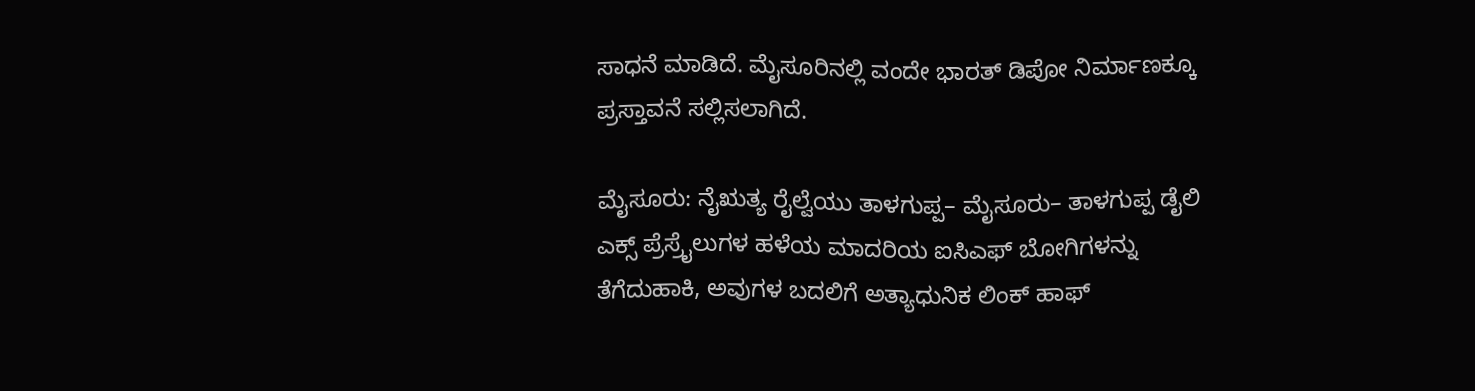ಸಾಧನೆ ಮಾಡಿದೆ. ಮೈಸೂರಿನಲ್ಲಿ ವಂದೇ ಭಾರತ್ ಡಿಪೋ ನಿರ್ಮಾಣಕ್ಕೂ ಪ್ರಸ್ತಾವನೆ ಸಲ್ಲಿಸಲಾಗಿದೆ.

ಮೈಸೂರು: ನೈಋತ್ಯ ರೈಲ್ವೆಯು ತಾಳಗುಪ್ಪ– ಮೈಸೂರು– ತಾಳಗುಪ್ಪ ಡೈಲಿ ಎಕ್ಸ್ ಪ್ರೆಸ್ರೈಲುಗಳ ಹಳೆಯ ಮಾದರಿಯ ಐಸಿಎಫ್ ಬೋಗಿಗಳನ್ನು ತೆಗೆದುಹಾಕಿ, ಅವುಗಳ ಬದಲಿಗೆ ಅತ್ಯಾಧುನಿಕ ಲಿಂಕ್ ಹಾಫ್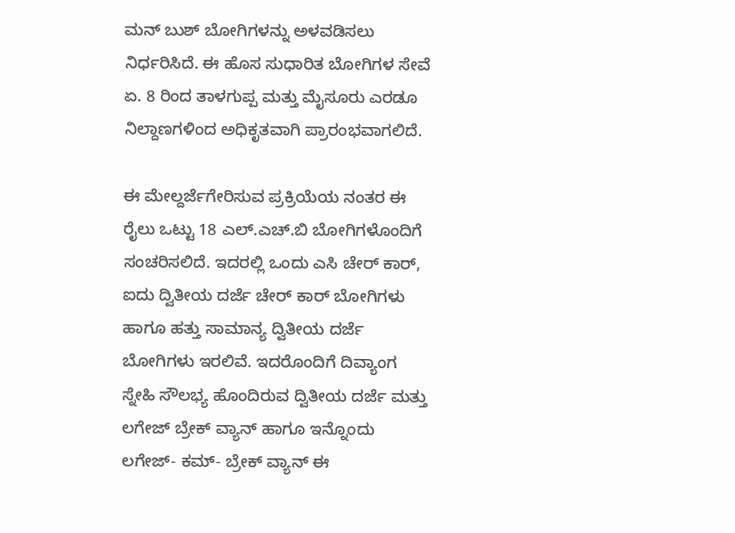ಮನ್ ಬುಶ್ ಬೋಗಿಗಳನ್ನು ಅಳವಡಿಸಲು ನಿರ್ಧರಿಸಿದೆ. ಈ ಹೊಸ ಸುಧಾರಿತ ಬೋಗಿಗಳ ಸೇವೆ ಏ. 8 ರಿಂದ ತಾಳಗುಪ್ಪ ಮತ್ತು ಮೈಸೂರು ಎರಡೂ ನಿಲ್ದಾಣಗಳಿಂದ ಅಧಿಕೃತವಾಗಿ ಪ್ರಾರಂಭವಾಗಲಿದೆ.

ಈ ಮೇಲ್ದರ್ಜೆಗೇರಿಸುವ ಪ್ರಕ್ರಿಯೆಯ ನಂತರ ಈ ರೈಲು ಒಟ್ಟು 18 ಎಲ್.ಎಚ್.ಬಿ ಬೋಗಿಗಳೊಂದಿಗೆ ಸಂಚರಿಸಲಿದೆ. ಇದರಲ್ಲಿ ಒಂದು ಎಸಿ ಚೇರ್ ಕಾರ್, ಐದು ದ್ವಿತೀಯ ದರ್ಜೆ ಚೇರ್ ಕಾರ್ ಬೋಗಿಗಳು ಹಾಗೂ ಹತ್ತು ಸಾಮಾನ್ಯ ದ್ವಿತೀಯ ದರ್ಜೆ ಬೋಗಿಗಳು ಇರಲಿವೆ. ಇದರೊಂದಿಗೆ ದಿವ್ಯಾಂಗ ಸ್ನೇಹಿ ಸೌಲಭ್ಯ ಹೊಂದಿರುವ ದ್ವಿತೀಯ ದರ್ಜೆ ಮತ್ತು ಲಗೇಜ್ ಬ್ರೇಕ್ ವ್ಯಾನ್ ಹಾಗೂ ಇನ್ನೊಂದು ಲಗೇಜ್- ಕಮ್- ಬ್ರೇಕ್ ವ್ಯಾನ್ ಈ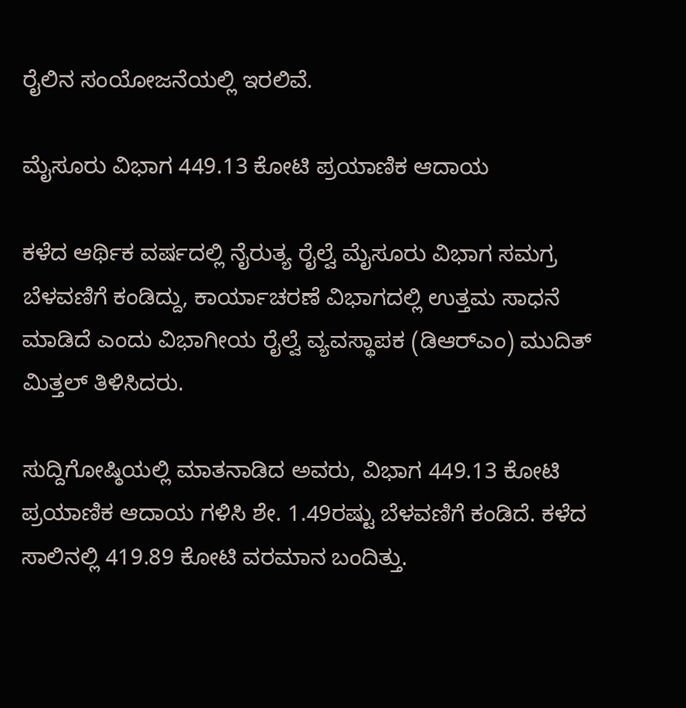ರೈಲಿನ ಸಂಯೋಜನೆಯಲ್ಲಿ ಇರಲಿವೆ.

ಮೈಸೂರು ವಿಭಾಗ 449.13 ಕೋಟಿ ಪ್ರಯಾಣಿಕ ಆದಾಯ

ಕಳೆದ ಆರ್ಥಿಕ ವರ್ಷದಲ್ಲಿ ನೈರುತ್ಯ ರೈಲ್ವೆ ಮೈಸೂರು ವಿಭಾಗ ಸಮಗ್ರ ಬೆಳವಣಿಗೆ ಕಂಡಿದ್ದು, ಕಾರ್ಯಾಚರಣೆ ವಿಭಾಗದಲ್ಲಿ ಉತ್ತಮ ಸಾಧನೆ ಮಾಡಿದೆ ಎಂದು ವಿಭಾಗೀಯ ರೈಲ್ವೆ ವ್ಯವಸ್ಥಾಪಕ (ಡಿಆರ್‌ಎಂ) ಮುದಿತ್ ಮಿತ್ತಲ್ ತಿಳಿಸಿದರು.

ಸುದ್ದಿಗೋಷ್ಠಿಯಲ್ಲಿ ಮಾತನಾಡಿದ ಅವರು, ವಿಭಾಗ 449.13 ಕೋಟಿ ಪ್ರಯಾಣಿಕ ಆದಾಯ ಗಳಿಸಿ ಶೇ. 1.49ರಷ್ಟು ಬೆಳವಣಿಗೆ ಕಂಡಿದೆ. ಕಳೆದ ಸಾಲಿನಲ್ಲಿ 419.89 ಕೋಟಿ ವರಮಾನ ಬಂದಿತ್ತು.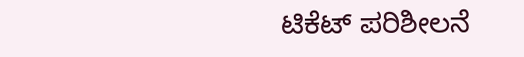ಟಿಕೆಟ್ ಪರಿಶೀಲನೆ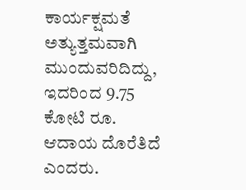ಕಾರ್ಯಕ್ಷಮತೆ ಅತ್ಯುತ್ತಮವಾಗಿ ಮುಂದುವರಿದಿದ್ದು, ಇದರಿಂದ 9.75 ಕೋಟಿ ರೂ. ಆದಾಯ ದೊರೆತಿದೆ ಎಂದರು.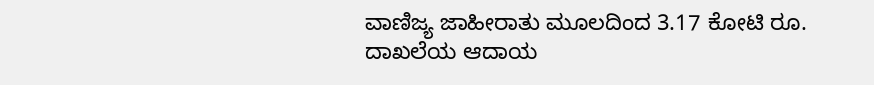ವಾಣಿಜ್ಯ ಜಾಹೀರಾತು ಮೂಲದಿಂದ 3.17 ಕೋಟಿ ರೂ. ದಾಖಲೆಯ ಆದಾಯ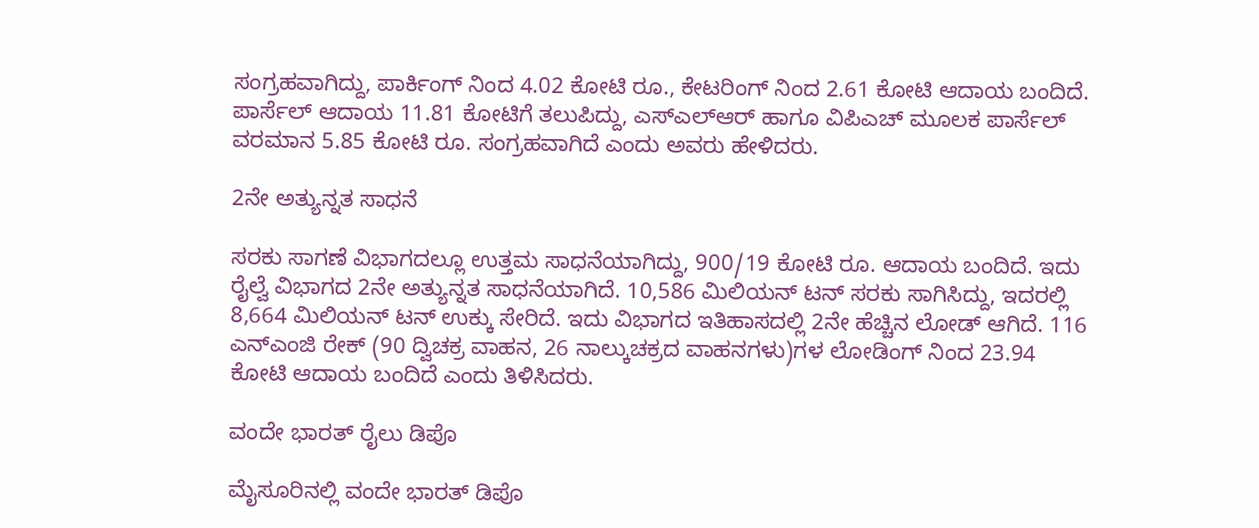ಸಂಗ್ರಹವಾಗಿದ್ದು, ಪಾರ್ಕಿಂಗ್‌ ನಿಂದ 4.02 ಕೋಟಿ ರೂ., ಕೇಟರಿಂಗ್‌ ನಿಂದ 2.61 ಕೋಟಿ ಆದಾಯ ಬಂದಿದೆ. ಪಾರ್ಸೆಲ್ ಆದಾಯ 11.81 ಕೋಟಿಗೆ ತಲುಪಿದ್ದು, ಎಸ್‌ಎಲ್‌ಆರ್ ಹಾಗೂ ವಿಪಿಎಚ್ ಮೂಲಕ ಪಾರ್ಸೆಲ್ ವರಮಾನ 5.85 ಕೋಟಿ ರೂ. ಸಂಗ್ರಹವಾಗಿದೆ ಎಂದು ಅವರು ಹೇಳಿದರು.

2ನೇ ಅತ್ಯುನ್ನತ ಸಾಧನೆ

ಸರಕು ಸಾಗಣೆ ವಿಭಾಗದಲ್ಲೂ ಉತ್ತಮ ಸಾಧನೆಯಾಗಿದ್ದು, 900/19 ಕೋಟಿ ರೂ. ಆದಾಯ ಬಂದಿದೆ. ಇದು ರೈಲ್ವೆ ವಿಭಾಗದ 2ನೇ ಅತ್ಯುನ್ನತ ಸಾಧನೆಯಾಗಿದೆ. 10,586 ಮಿಲಿಯನ್ ಟನ್ ಸರಕು ಸಾಗಿಸಿದ್ದು, ಇದರಲ್ಲಿ 8,664 ಮಿಲಿಯನ್ ಟನ್ ಉಕ್ಕು ಸೇರಿದೆ. ಇದು ವಿಭಾಗದ ಇತಿಹಾಸದಲ್ಲಿ 2ನೇ ಹೆಚ್ಚಿನ ಲೋಡ್ ಆಗಿದೆ. 116 ಎನ್‌ಎಂಜಿ ರೇಕ್ (90 ದ್ವಿಚಕ್ರ ವಾಹನ, 26 ನಾಲ್ಕುಚಕ್ರದ ವಾಹನಗಳು)ಗಳ ಲೋಡಿಂಗ್‌ ನಿಂದ 23.94 ಕೋಟಿ ಆದಾಯ ಬಂದಿದೆ ಎಂದು ತಿಳಿಸಿದರು.

ವಂದೇ ಭಾರತ್ ರೈಲು ಡಿಪೊ

ಮೈಸೂರಿನಲ್ಲಿ ವಂದೇ ಭಾರತ್ ಡಿಪೊ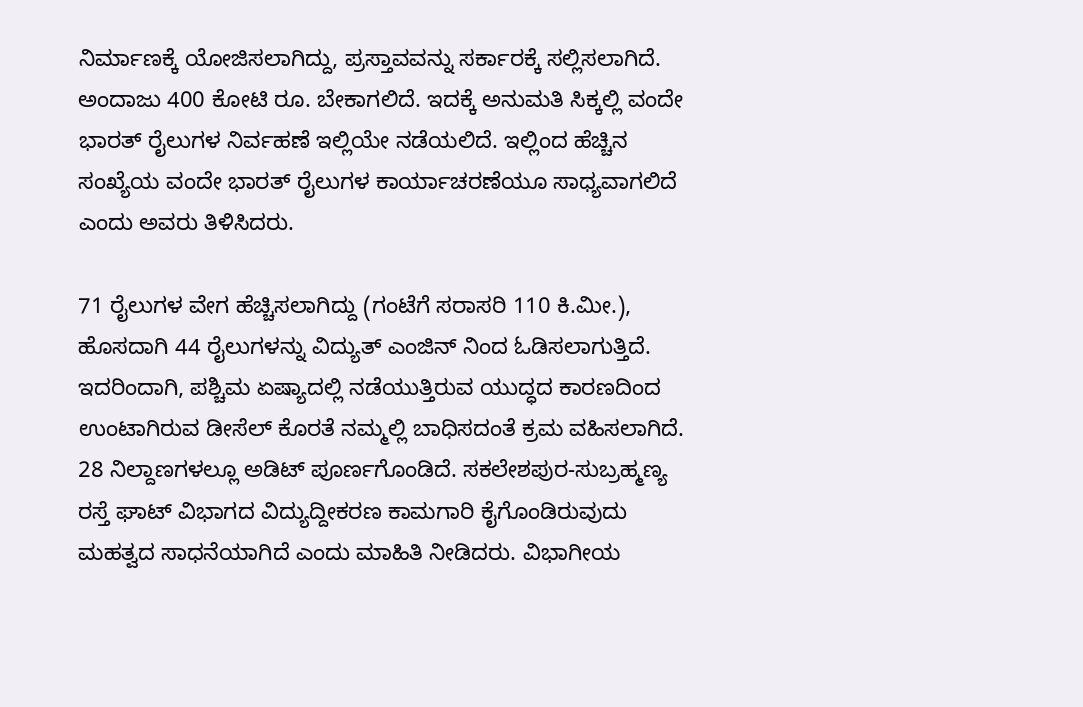ನಿರ್ಮಾಣಕ್ಕೆ ಯೋಜಿಸಲಾಗಿದ್ದು, ಪ್ರಸ್ತಾವವನ್ನು ಸರ್ಕಾರಕ್ಕೆ ಸಲ್ಲಿಸಲಾಗಿದೆ. ಅಂದಾಜು 400 ಕೋಟಿ ರೂ. ಬೇಕಾಗಲಿದೆ. ಇದಕ್ಕೆ ಅನುಮತಿ ಸಿಕ್ಕಲ್ಲಿ ವಂದೇ ಭಾರತ್ ರೈಲುಗಳ ನಿರ್ವಹಣೆ ಇಲ್ಲಿಯೇ ನಡೆಯಲಿದೆ. ಇಲ್ಲಿಂದ ಹೆಚ್ಚಿನ ಸಂಖ್ಯೆಯ ವಂದೇ ಭಾರತ್ ರೈಲುಗಳ ಕಾರ್ಯಾಚರಣೆಯೂ ಸಾಧ್ಯವಾಗಲಿದೆ ಎಂದು ಅವರು ತಿಳಿಸಿದರು.

71 ರೈಲುಗಳ ವೇಗ ಹೆಚ್ಚಿಸಲಾಗಿದ್ದು (ಗಂಟೆಗೆ ಸರಾಸರಿ 110 ಕಿ.ಮೀ.), ಹೊಸದಾಗಿ 44 ರೈಲುಗಳನ್ನು ವಿದ್ಯುತ್ ಎಂಜಿನ್‌ ನಿಂದ ಓಡಿಸಲಾಗುತ್ತಿದೆ. ಇದರಿಂದಾಗಿ, ಪಶ್ಚಿಮ ಏಷ್ಯಾದಲ್ಲಿ ನಡೆಯುತ್ತಿರುವ ಯುದ್ಧದ ಕಾರಣದಿಂದ ಉಂಟಾಗಿರುವ ಡೀಸೆಲ್ ಕೊರತೆ ನಮ್ಮಲ್ಲಿ ಬಾಧಿಸದಂತೆ ಕ್ರಮ ವಹಿಸಲಾಗಿದೆ. 28 ನಿಲ್ದಾಣಗಳಲ್ಲೂ ಅಡಿಟ್ ಪೂರ್ಣಗೊಂಡಿದೆ. ಸಕಲೇಶಪುರ-ಸುಬ್ರಹ್ಮಣ್ಯ ರಸ್ತೆ ಘಾಟ್ ವಿಭಾಗದ ವಿದ್ಯುದ್ದೀಕರಣ ಕಾಮಗಾರಿ ಕೈಗೊಂಡಿರುವುದು ಮಹತ್ವದ ಸಾಧನೆಯಾಗಿದೆ ಎಂದು ಮಾಹಿತಿ ನೀಡಿದರು. ವಿಭಾಗೀಯ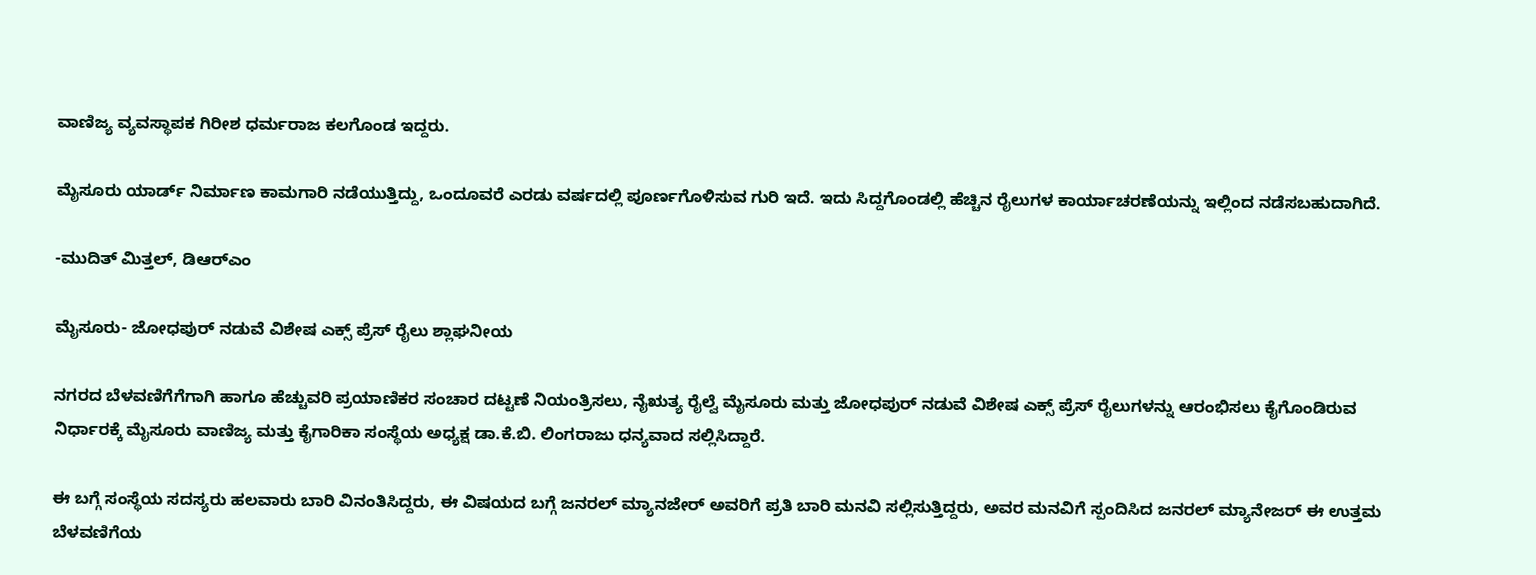ವಾಣಿಜ್ಯ ವ್ಯವಸ್ಥಾಪಕ ಗಿರೀಶ ಧರ್ಮರಾಜ ಕಲಗೊಂಡ ಇದ್ದರು.

ಮೈಸೂರು ಯಾರ್ಡ್ ನಿರ್ಮಾಣ ಕಾಮಗಾರಿ ನಡೆಯುತ್ತಿದ್ದು, ಒಂದೂವರೆ ಎರಡು ವರ್ಷದಲ್ಲಿ ಪೂರ್ಣಗೊಳಿಸುವ ಗುರಿ ಇದೆ. ಇದು ಸಿದ್ದಗೊಂಡಲ್ಲಿ ಹೆಚ್ಚಿನ ರೈಲುಗಳ ಕಾರ್ಯಾಚರಣೆಯನ್ನು ಇಲ್ಲಿಂದ ನಡೆಸಬಹುದಾಗಿದೆ.

-ಮುದಿತ್ ಮಿತ್ತಲ್, ಡಿಆರ್‌ಎಂ

ಮೈಸೂರು- ಜೋಧಪುರ್ ನಡುವೆ ವಿಶೇಷ ಎಕ್ಸ್ ಪ್ರೆಸ್ ರೈಲು ಶ್ಲಾಘನೀಯ

ನಗರದ ಬೆಳವಣಿಗೆಗೆಗಾಗಿ ಹಾಗೂ ಹೆಚ್ಚುವರಿ ಪ್ರಯಾಣಿಕರ ಸಂಚಾರ ದಟ್ಟಣೆ ನಿಯಂತ್ರಿಸಲು, ನೈಋತ್ಯ ರೈಲ್ವೆ ಮೈಸೂರು ಮತ್ತು ಜೋಧಪುರ್ ನಡುವೆ ವಿಶೇಷ ಎಕ್ಸ್ ಪ್ರೆಸ್ ರೈಲುಗಳನ್ನು ಆರಂಭಿಸಲು ಕೈಗೊಂಡಿರುವ ನಿರ್ಧಾರಕ್ಕೆ ಮೈಸೂರು ವಾಣಿಜ್ಯ ಮತ್ತು ಕೈಗಾರಿಕಾ ಸಂಸ್ಥೆಯ ಅಧ್ಯಕ್ಷ ಡಾ.ಕೆ.ಬಿ. ಲಿಂಗರಾಜು ಧನ್ಯವಾದ ಸಲ್ಲಿಸಿದ್ದಾರೆ.

ಈ ಬಗ್ಗೆ ಸಂಸ್ಥೆಯ ಸದಸ್ಯರು ಹಲವಾರು ಬಾರಿ ವಿನಂತಿಸಿದ್ದರು, ಈ ವಿಷಯದ ಬಗ್ಗೆ ಜನರಲ್ ಮ್ಯಾನಜೇರ್ ಅವರಿಗೆ ಪ್ರತಿ ಬಾರಿ ಮನವಿ ಸಲ್ಲಿಸುತ್ತಿದ್ದರು, ಅವರ ಮನವಿಗೆ ಸ್ಪಂದಿಸಿದ ಜನರಲ್ ಮ್ಯಾನೇಜರ್ ಈ ಉತ್ತಮ ಬೆಳವಣಿಗೆಯ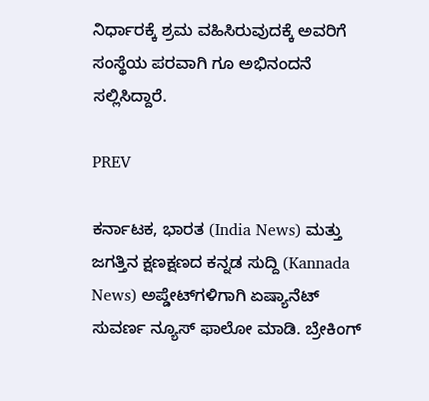ನಿರ್ಧಾರಕ್ಕೆ ಶ್ರಮ ವಹಿಸಿರುವುದಕ್ಕೆ ಅವರಿಗೆ ಸಂಸ್ಥೆಯ ಪರವಾಗಿ ಗೂ ಅಭಿನಂದನೆ ಸಲ್ಲಿಸಿದ್ದಾರೆ.

PREV

ಕರ್ನಾಟಕ, ಭಾರತ (India News) ಮತ್ತು ಜಗತ್ತಿನ ಕ್ಷಣಕ್ಷಣದ ಕನ್ನಡ ಸುದ್ದಿ (Kannada News) ಅಪ್ಡೇಟ್‌ಗಳಿಗಾಗಿ ಏಷ್ಯಾನೆಟ್ ಸುವರ್ಣ ನ್ಯೂಸ್‌ ಫಾಲೋ ಮಾಡಿ. ಬ್ರೇಕಿಂಗ್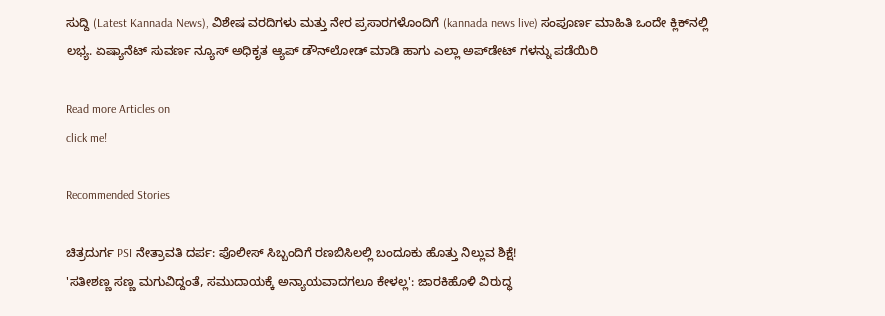ಸುದ್ದಿ (Latest Kannada News), ವಿಶೇಷ ವರದಿಗಳು ಮತ್ತು ನೇರ ಪ್ರಸಾರಗಳೊಂದಿಗೆ (kannada news live) ಸಂಪೂರ್ಣ ಮಾಹಿತಿ ಒಂದೇ ಕ್ಲಿಕ್‌ನಲ್ಲಿ ಲಭ್ಯ. ಏಷ್ಯಾನೆಟ್ ಸುವರ್ಣ ನ್ಯೂಸ್ ಅಧಿಕೃತ ಆ್ಯಪ್ ಡೌನ್‌ಲೋಡ್ ಮಾಡಿ ಹಾಗು ಎಲ್ಲಾ ಅಪ್‌ಡೇಟ್ ಗಳನ್ನು ಪಡೆಯಿರಿ

Read more Articles on
click me!

Recommended Stories

ಚಿತ್ರದುರ್ಗ PSI ನೇತ್ರಾವತಿ ದರ್ಪ: ಪೊಲೀಸ್ ಸಿಬ್ಬಂದಿಗೆ ರಣಬಿಸಿಲಲ್ಲಿ ಬಂದೂಕು ಹೊತ್ತು ನಿಲ್ಲುವ ಶಿಕ್ಷೆ!
'ಸತೀಶಣ್ಣ ಸಣ್ಣ ಮಗುವಿದ್ದಂತೆ, ಸಮುದಾಯಕ್ಕೆ ಅನ್ಯಾಯವಾದಗಲೂ ಕೇಳಲ್ಲ': ಜಾರಕಿಹೊಳಿ ವಿರುದ್ಧ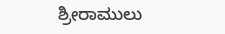ಶ್ರೀರಾಮುಲು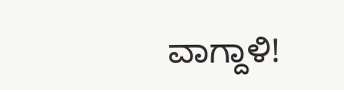ವಾಗ್ದಾಳಿ!